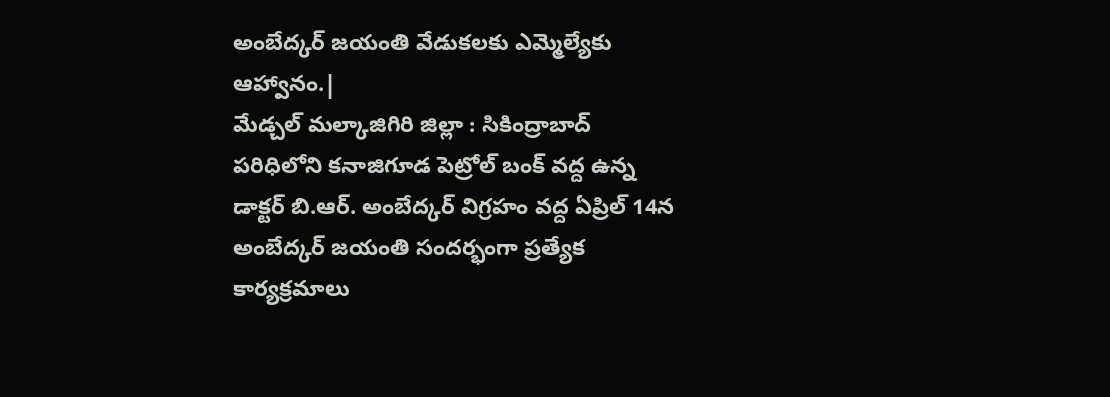అంబేద్కర్ జయంతి వేడుకలకు ఎమ్మెల్యేకు ఆహ్వానం.|
మేడ్చల్ మల్కాజిగిరి జిల్లా : సికింద్రాబాద్ పరిధిలోని కనాజిగూడ పెట్రోల్ బంక్ వద్ద ఉన్న డాక్టర్ బి.ఆర్. అంబేద్కర్ విగ్రహం వద్ద ఏప్రిల్ 14న అంబేద్కర్ జయంతి సందర్భంగా ప్రత్యేక కార్యక్రమాలు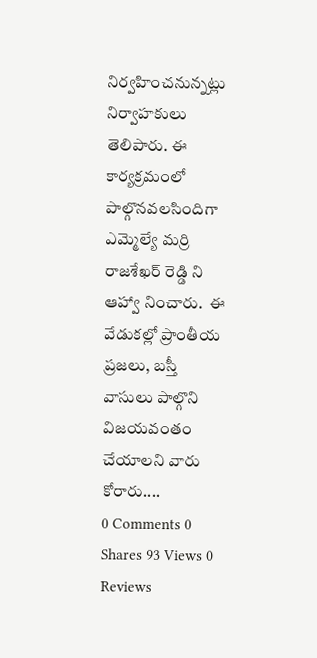నిర్వహించనున్నట్లు నిర్వాహకులు తెలిపారు. ఈ కార్యక్రమంలో పాల్గొనవలసిందిగా ఎమ్మెల్యే మర్రి రాజశేఖర్ రెడ్డి ని ఆహ్వా నించారు.  ఈ వేడుకల్లో ప్రాంతీయ ప్రజలు, బస్తీ వాసులు పాల్గొని విజయవంతం చేయాలని వారు కోరారు....
0 Comments 0 Shares 93 Views 0 Reviews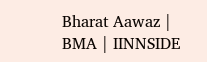Bharat Aawaz | BMA | IINNSIDE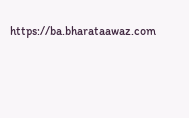https://ba.bharataawaz.com